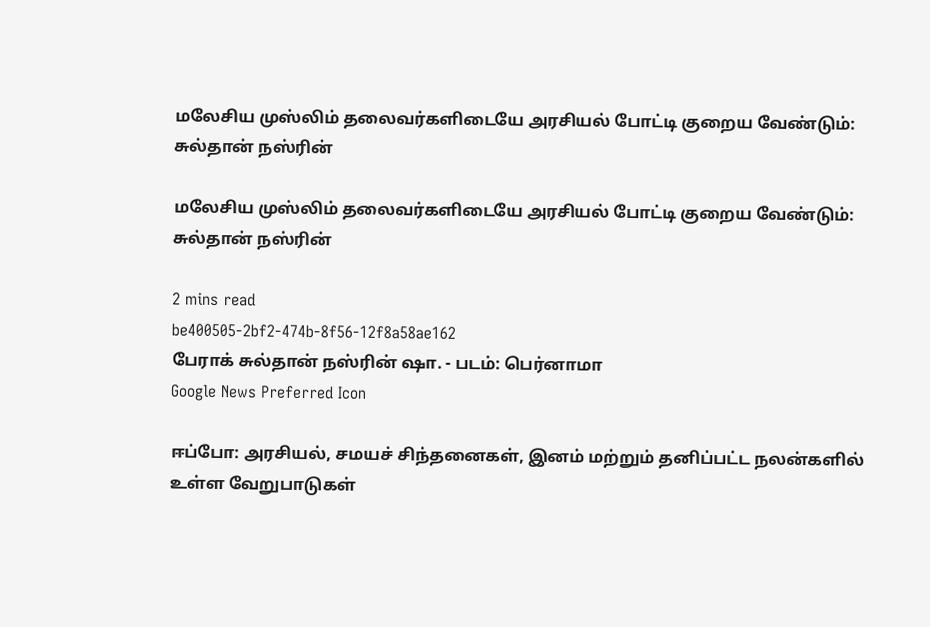மலேசிய முஸ்லிம் தலைவர்களிடையே அரசியல் போட்டி குறைய வேண்டும்: சுல்தான் நஸ்ரின்

மலேசிய முஸ்லிம் தலைவர்களிடையே அரசியல் போட்டி குறைய வேண்டும்: சுல்தான் நஸ்ரின்

2 mins read
be400505-2bf2-474b-8f56-12f8a58ae162
பேராக் சுல்தான் நஸ்ரின் ஷா. - படம்: பெர்னாமா
Google News Preferred Icon

ஈப்போ: அரசியல், சமயச் சிந்தனைகள், இனம் மற்றும் தனிப்பட்ட நலன்களில் உள்ள வேறுபாடுகள்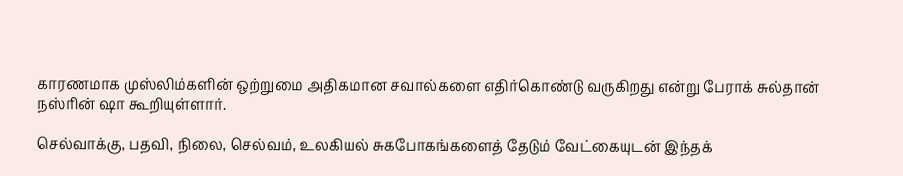காரணமாக முஸ்லிம்களின் ஒற்றுமை அதிகமான சவால்களை எதிர்கொண்டு வருகிறது என்று பேராக் சுல்தான் நஸ்ரின் ஷா கூறியுள்ளார்.

செல்வாக்கு, பதவி, நிலை, செல்வம், உலகியல் சுகபோகங்களைத் தேடும் வேட்கையுடன் இந்தக்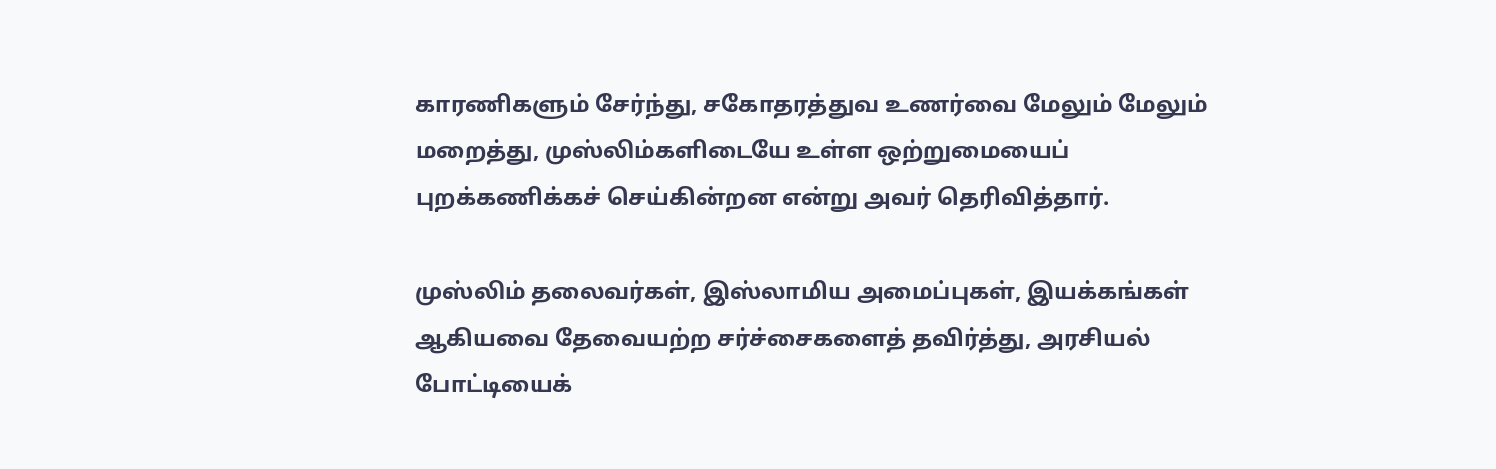காரணிகளும் சேர்ந்து, சகோதரத்துவ உணர்வை மேலும் மேலும் மறைத்து, முஸ்லிம்களிடையே உள்ள ஒற்றுமையைப் புறக்கணிக்கச் செய்கின்றன என்று அவர் தெரிவித்தார்.

முஸ்லிம் தலைவர்கள், இஸ்லாமிய அமைப்புகள், இயக்கங்கள் ஆகியவை தேவையற்ற சர்ச்சைகளைத் தவிர்த்து, அரசியல் போட்டியைக்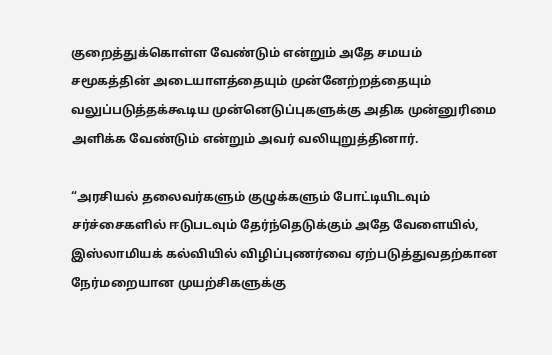குறைத்துக்கொள்ள வேண்டும் என்றும் அதே சமயம் சமூகத்தின் அடையாளத்தையும் முன்னேற்றத்தையும் வலுப்படுத்தக்கூடிய முன்னெடுப்புகளுக்கு அதிக முன்னுரிமை அளிக்க வேண்டும் என்றும் அவர் வலியுறுத்தினார்.

“அரசியல் தலைவர்களும் குழுக்களும் போட்டியிடவும் சர்ச்சைகளில் ஈடுபடவும் தேர்ந்தெடுக்கும் அதே வேளையில், இஸ்லாமியக் கல்வியில் விழிப்புணர்வை ஏற்படுத்துவதற்கான நேர்மறையான முயற்சிகளுக்கு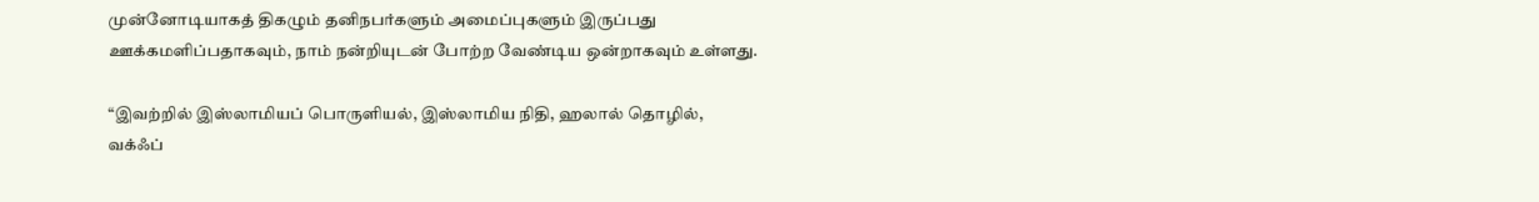முன்னோடியாகத் திகழும் தனிநபர்களும் அமைப்புகளும் இருப்பது ஊக்கமளிப்பதாகவும், நாம் நன்றியுடன் போற்ற வேண்டிய ஒன்றாகவும் உள்ளது.

“இவற்றில் இஸ்லாமியப் பொருளியல், இஸ்லாமிய நிதி, ஹலால் தொழில், வக்ஃப்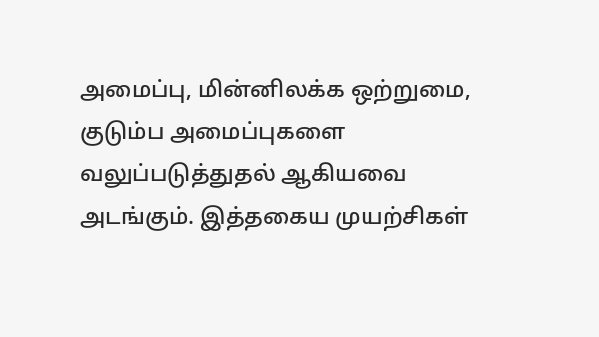அமைப்பு, மின்னிலக்க ஒற்றுமை, குடும்ப அமைப்புகளை வலுப்படுத்துதல் ஆகியவை அடங்கும். இத்தகைய முயற்சிகள்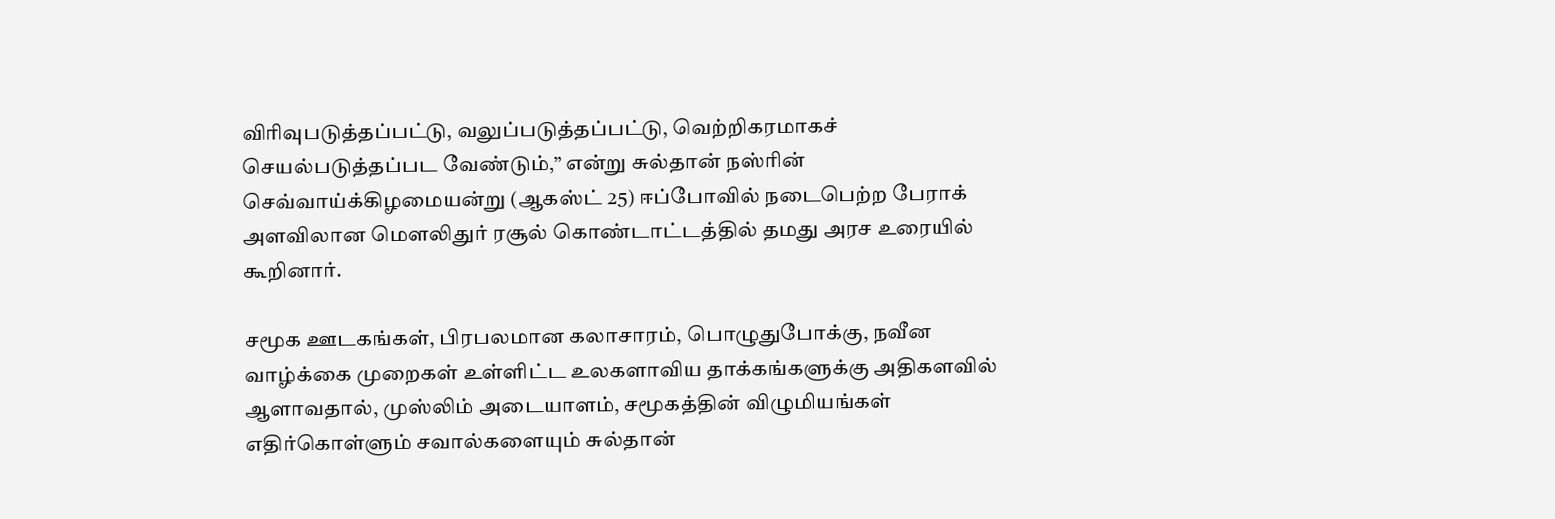விரிவுபடுத்தப்பட்டு, வலுப்படுத்தப்பட்டு, வெற்றிகரமாகச் செயல்படுத்தப்பட வேண்டும்,” என்று சுல்தான் நஸ்ரின் செவ்வாய்க்கிழமையன்று (ஆகஸ்ட் 25) ஈப்போவில் நடைபெற்ற பேராக் அளவிலான மௌலிதுர் ரசூல் கொண்டாட்டத்தில் தமது அரச உரையில் கூறினார்.

சமூக ஊடகங்கள், பிரபலமான கலாசாரம், பொழுதுபோக்கு, நவீன வாழ்க்கை முறைகள் உள்ளிட்ட உலகளாவிய தாக்கங்களுக்கு அதிகளவில் ஆளாவதால், முஸ்லிம் அடையாளம், சமூகத்தின் விழுமியங்கள் எதிர்கொள்ளும் சவால்களையும் சுல்தான்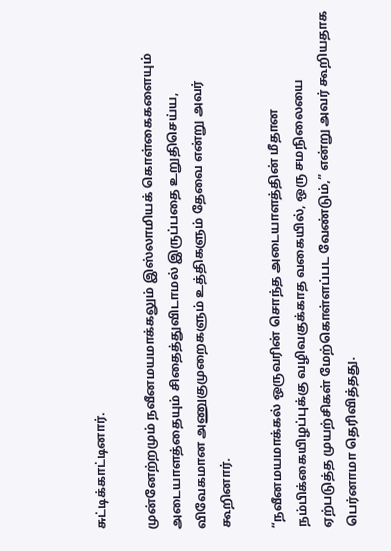சுட்டிக்காட்டினார்.

முன்னேற்றமும் நவீனமயமாக்கலும் இஸ்லாமியக் கொள்கைகளையும் அடையாளத்தையும் சிதைத்துவிடாமல் இருப்பதை உறுதிசெய்ய, விவேகமான அணுகுமுறைகளும் உத்திகளும் தேவை என்று அவர் கூறினார்.

“நவீனமயமாக்கல் ஒருவரின் சொந்த அடையாளத்தின் மீதான நம்பிக்கையிழப்புக்கு வழிவகுக்காத வகையில், ஒரு சமநிலையை ஏற்படுத்த முயற்சிகள் மேற்கொள்ளப்பட வேண்டும்,” என்று அவர் கூறியதாக பெர்னாமா தெரிவித்தது.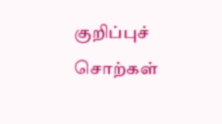குறிப்புச் சொற்கள்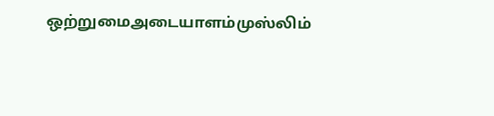ஒற்றுமைஅடையாளம்முஸ்லிம்